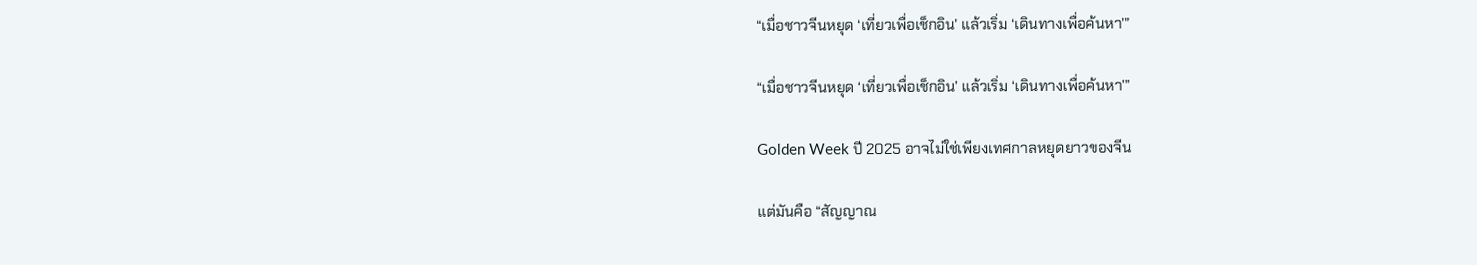“เมื่อชาวจีนหยุด ‘เที่ยวเพื่อเช็กอิน’ แล้วเริ่ม ‘เดินทางเพื่อค้นหา’”

“เมื่อชาวจีนหยุด ‘เที่ยวเพื่อเช็กอิน’ แล้วเริ่ม ‘เดินทางเพื่อค้นหา’”

Golden Week ปี 2025 อาจไม่ใช่เพียงเทศกาลหยุดยาวของจีน

แต่มันคือ “สัญญาณ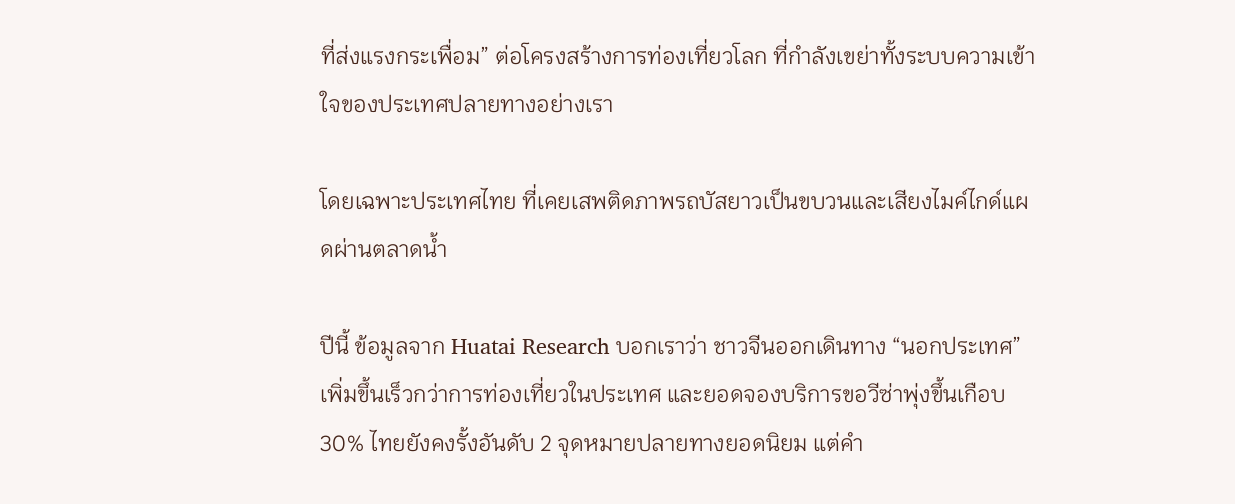ที่ส่งแรงกระเพื่อม” ต่อโครงสร้างการท่องเที่ยวโลก ที่กำลังเขย่าทั้งระบบความเข้าใจของประเทศปลายทางอย่างเรา

โดยเฉพาะประเทศไทย ที่เคยเสพติดภาพรถบัสยาวเป็นขบวนและเสียงไมค์ไกด์แผดผ่านตลาดน้ำ

ปีนี้ ข้อมูลจาก Huatai Research บอกเราว่า ชาวจีนออกเดินทาง “นอกประเทศ” เพิ่มขึ้นเร็วกว่าการท่องเที่ยวในประเทศ และยอดจองบริการขอวีซ่าพุ่งขึ้นเกือบ 30% ไทยยังคงรั้งอันดับ 2 จุดหมายปลายทางยอดนิยม แต่คำ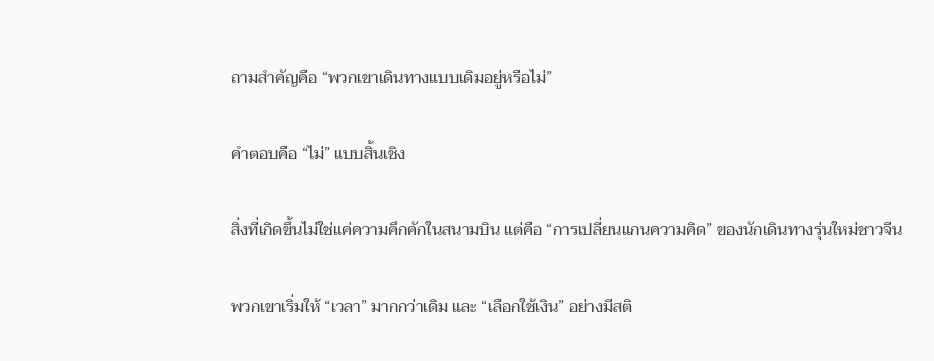ถามสำคัญคือ “พวกเขาเดินทางแบบเดิมอยู่หรือไม่”

คำตอบคือ “ไม่” แบบสิ้นเชิง

สิ่งที่เกิดขึ้นไม่ใช่แค่ความคึกคักในสนามบิน แต่คือ “การเปลี่ยนแกนความคิด” ของนักเดินทางรุ่นใหม่ชาวจีน

พวกเขาเริ่มให้ “เวลา” มากกว่าเดิม และ “เลือกใช้เงิน” อย่างมีสติ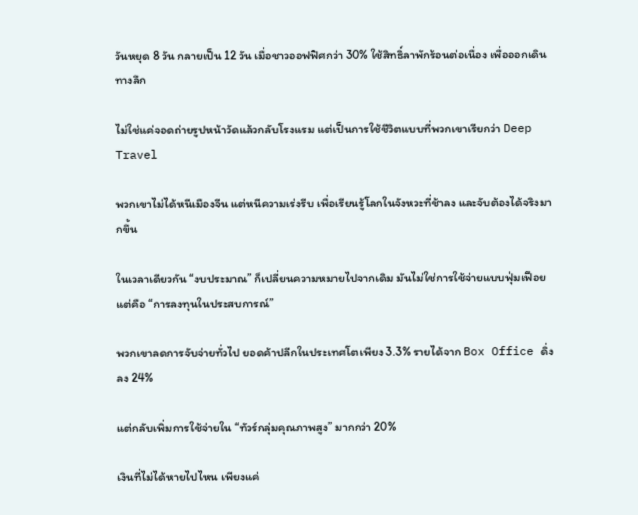วันหยุด 8 วัน กลายเป็น 12 วัน เมื่อชาวออฟฟิศกว่า 30% ใช้สิทธิ์ลาพักร้อนต่อเนื่อง เพื่อออกเดินทางลึก

ไม่ใช่แค่จอดถ่ายรูปหน้าวัดแล้วกลับโรงแรม แต่เป็นการใช้ชีวิตแบบที่พวกเขาเรียกว่า Deep Travel

พวกเขาไม่ได้หนีเมืองจีน แต่หนีความเร่งรีบ เพื่อเรียนรู้โลกในจังหวะที่ช้าลง และจับต้องได้จริงมากขึ้น

ในเวลาเดียวกัน “งบประมาณ” ก็เปลี่ยนความหมายไปจากเดิม มันไม่ใช่การใช้จ่ายแบบฟุ่มเฟือย แต่คือ “การลงทุนในประสบการณ์”

พวกเขาลดการจับจ่ายทั่วไป ยอดค้าปลีกในประเทศโตเพียง 3.3% รายได้จาก Box Office ดิ่งลง 24%

แต่กลับเพิ่มการใช้จ่ายใน “ทัวร์กลุ่มคุณภาพสูง” มากกว่า 20%

เงินที่ไม่ได้หายไปไหน เพียงแค่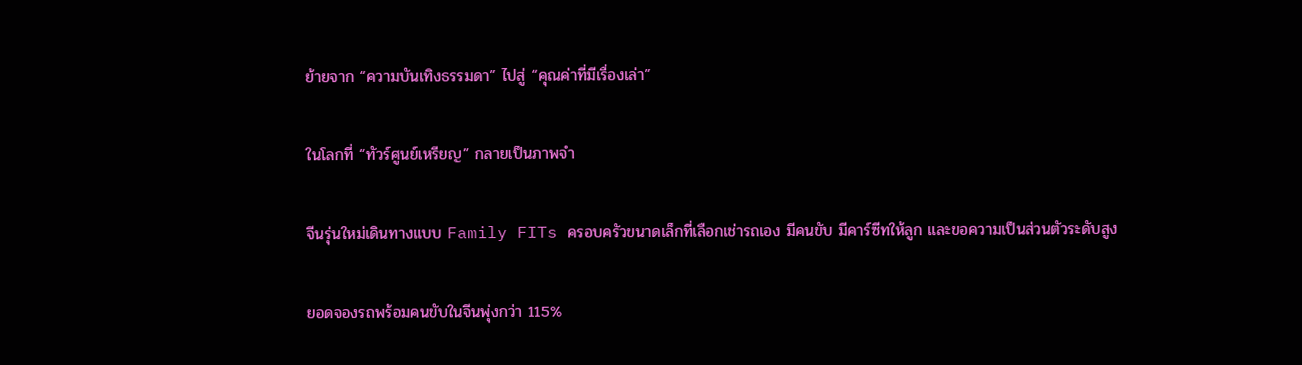ย้ายจาก “ความบันเทิงธรรมดา” ไปสู่ “คุณค่าที่มีเรื่องเล่า”

ในโลกที่ “ทัวร์ศูนย์เหรียญ” กลายเป็นภาพจำ

จีนรุ่นใหม่เดินทางแบบ Family FITs ครอบครัวขนาดเล็กที่เลือกเช่ารถเอง มีคนขับ มีคาร์ซีทให้ลูก และขอความเป็นส่วนตัวระดับสูง

ยอดจองรถพร้อมคนขับในจีนพุ่งกว่า 115%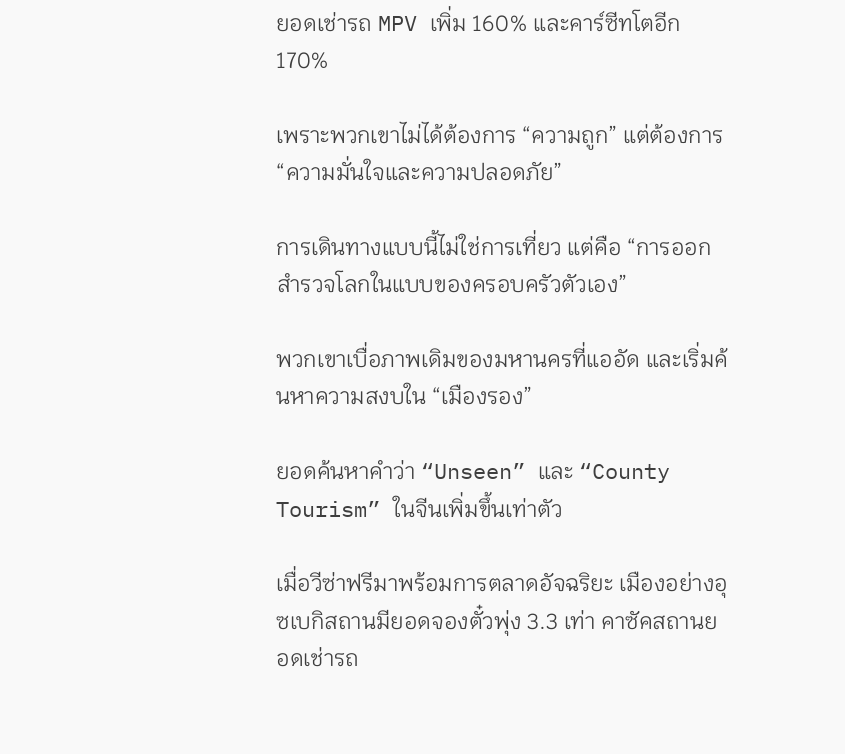ยอดเช่ารถ MPV เพิ่ม 160% และคาร์ซีทโตอีก 170%

เพราะพวกเขาไม่ได้ต้องการ “ความถูก” แต่ต้องการ “ความมั่นใจและความปลอดภัย”

การเดินทางแบบนี้ไม่ใช่การเที่ยว แต่คือ “การออกสำรวจโลกในแบบของครอบครัวตัวเอง”

พวกเขาเบื่อภาพเดิมของมหานครที่แออัด และเริ่มค้นหาความสงบใน “เมืองรอง”

ยอดค้นหาคำว่า “Unseen” และ “County Tourism” ในจีนเพิ่มขึ้นเท่าตัว

เมื่อวีซ่าฟรีมาพร้อมการตลาดอัจฉริยะ เมืองอย่างอุซเบกิสถานมียอดจองตั๋วพุ่ง 3.3 เท่า คาซัคสถานยอดเช่ารถ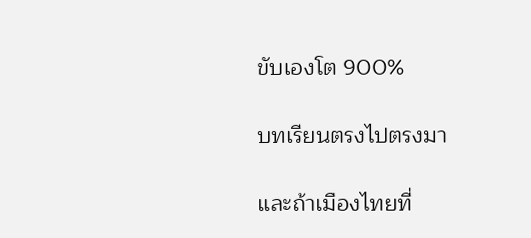ขับเองโต 900%

บทเรียนตรงไปตรงมา

และถ้าเมืองไทยที่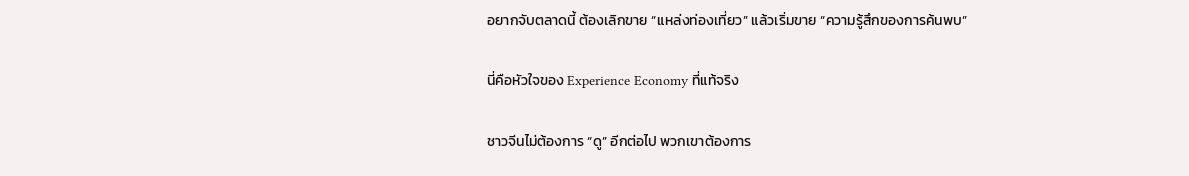อยากจับตลาดนี้ ต้องเลิกขาย “แหล่งท่องเที่ยว” แล้วเริ่มขาย “ความรู้สึกของการค้นพบ”

นี่คือหัวใจของ Experience Economy ที่แท้จริง

ชาวจีนไม่ต้องการ “ดู” อีกต่อไป พวกเขาต้องการ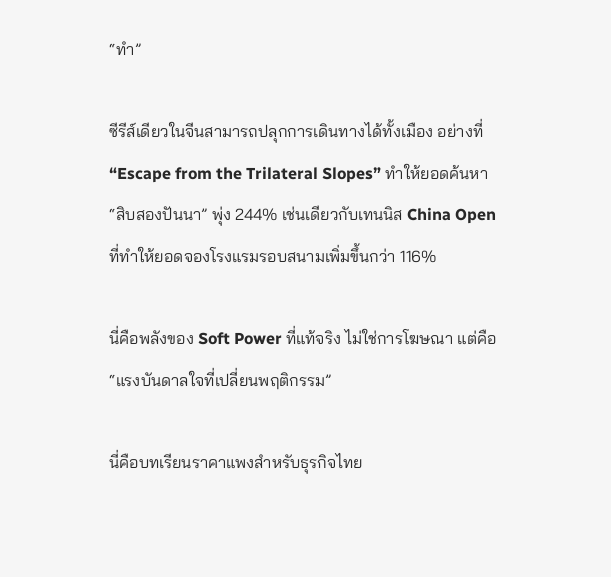“ทำ”

ซีรีส์เดียวในจีนสามารถปลุกการเดินทางได้ทั้งเมือง อย่างที่ “Escape from the Trilateral Slopes” ทำให้ยอดค้นหา “สิบสองปันนา” พุ่ง 244% เช่นเดียวกับเทนนิส China Open ที่ทำให้ยอดจองโรงแรมรอบสนามเพิ่มขึ้นกว่า 116%

นี่คือพลังของ Soft Power ที่แท้จริง ไม่ใช่การโฆษณา แต่คือ “แรงบันดาลใจที่เปลี่ยนพฤติกรรม”

นี่คือบทเรียนราคาแพงสำหรับธุรกิจไทย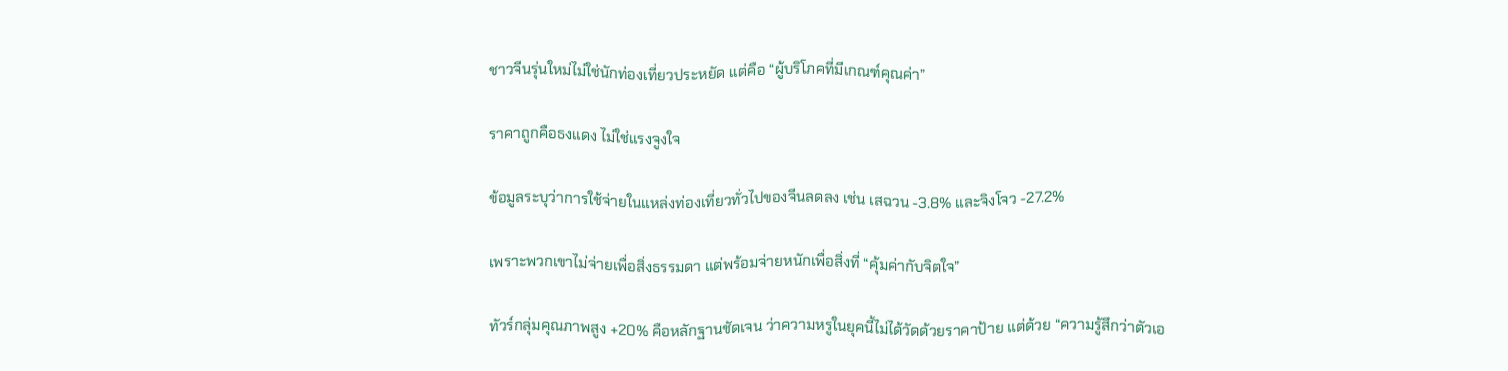ชาวจีนรุ่นใหม่ไม่ใช่นักท่องเที่ยวประหยัด แต่คือ “ผู้บริโภคที่มีเกณฑ์คุณค่า”

ราคาถูกคือธงแดง ไม่ใช่แรงจูงใจ

ข้อมูลระบุว่าการใช้จ่ายในแหล่งท่องเที่ยวทั่วไปของจีนลดลง เช่น เสฉวน -3.8% และจิงโจว -27.2%

เพราะพวกเขาไม่จ่ายเพื่อสิ่งธรรมดา แต่พร้อมจ่ายหนักเพื่อสิ่งที่ “คุ้มค่ากับจิตใจ”

ทัวร์กลุ่มคุณภาพสูง +20% คือหลักฐานชัดเจน ว่าความหรูในยุคนี้ไม่ได้วัดด้วยราคาป้าย แต่ด้วย “ความรู้สึกว่าตัวเอ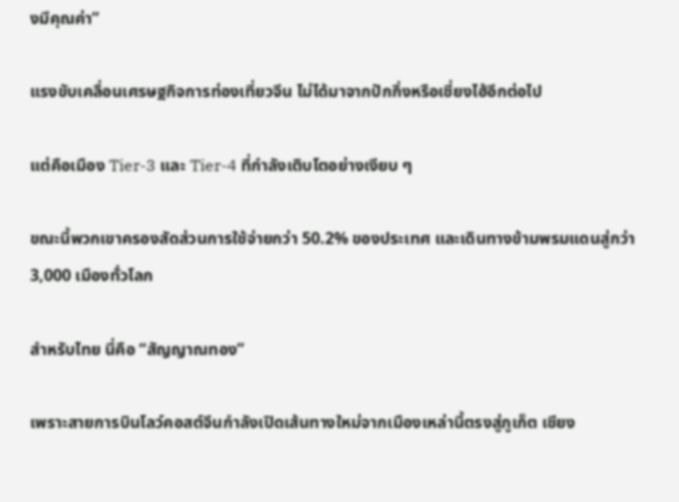งมีคุณค่า”

แรงขับเคลื่อนเศรษฐกิจการท่องเที่ยวจีน ไม่ได้มาจากปักกิ่งหรือเซี่ยงไฮ้อีกต่อไป

แต่คือเมือง Tier-3 และ Tier-4 ที่กำลังเติบโตอย่างเงียบ ๆ

ขณะนี้พวกเขาครองสัดส่วนการใช้จ่ายกว่า 50.2% ของประเทศ และเดินทางข้ามพรมแดนสู่กว่า 3,000 เมืองทั่วโลก

สำหรับไทย นี่คือ “สัญญาณทอง”

เพราะสายการบินโลว์คอสต์จีนกำลังเปิดเส้นทางใหม่จากเมืองเหล่านี้ตรงสู่ภูเก็ต เชียง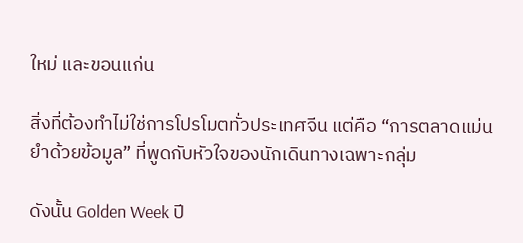ใหม่ และขอนแก่น

สิ่งที่ต้องทำไม่ใช่การโปรโมตทั่วประเทศจีน แต่คือ “การตลาดแม่นยำด้วยข้อมูล” ที่พูดกับหัวใจของนักเดินทางเฉพาะกลุ่ม

ดังนั้น Golden Week ปี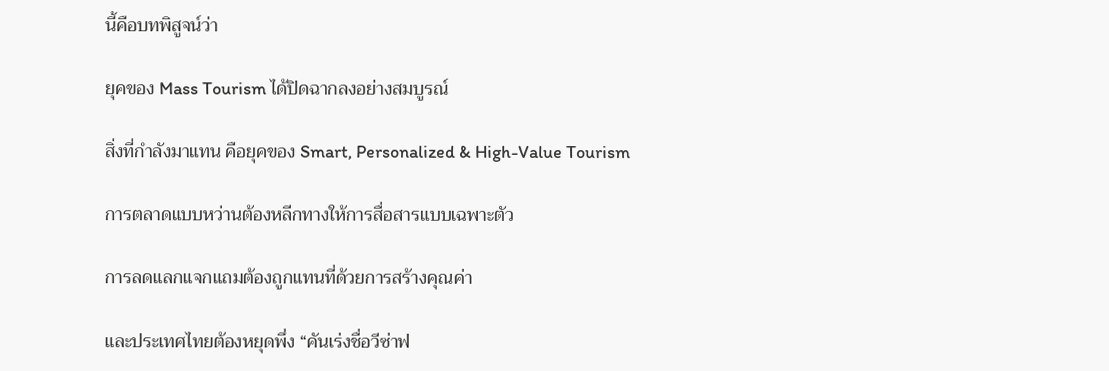นี้คือบทพิสูจน์ว่า

ยุคของ Mass Tourism ได้ปิดฉากลงอย่างสมบูรณ์

สิ่งที่กำลังมาแทน คือยุคของ Smart, Personalized & High-Value Tourism

การตลาดแบบหว่านต้องหลีกทางให้การสื่อสารแบบเฉพาะตัว

การลดแลกแจกแถมต้องถูกแทนที่ด้วยการสร้างคุณค่า

และประเทศไทยต้องหยุดพึ่ง “คันเร่งชื่อวีซ่าฟ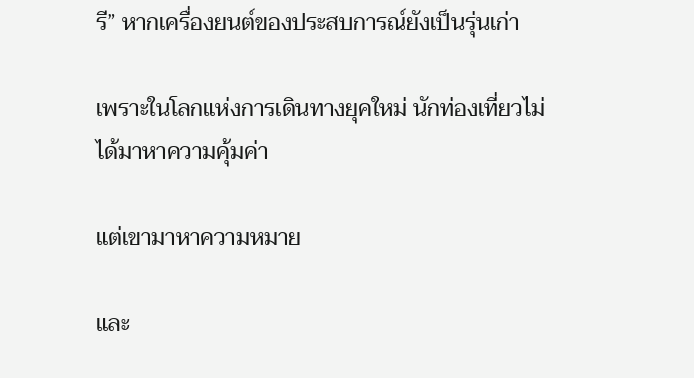รี” หากเครื่องยนต์ของประสบการณ์ยังเป็นรุ่นเก่า

เพราะในโลกแห่งการเดินทางยุคใหม่ นักท่องเที่ยวไม่ได้มาหาความคุ้มค่า

แต่เขามาหาความหมาย

และ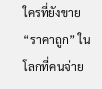ใครที่ยังขาย “ราคาถูก” ในโลกที่คนจ่าย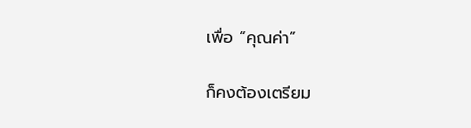เพื่อ “คุณค่า”

ก็คงต้องเตรียม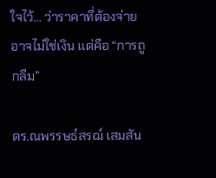ใจไว้… ว่าราคาที่ต้องจ่าย อาจไม่ใช่เงิน แต่คือ “การถูกลืม”

ดร.ณพรรษธ์สรฌ์ เสมสัน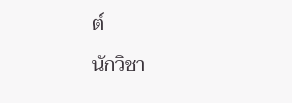ต์

นักวิชา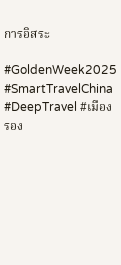การอิสระ

#GoldenWeek2025 #SmartTravelChina #DeepTravel #เมืองรอง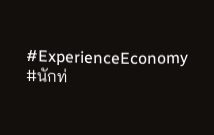#ExperienceEconomy #นักท่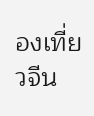องเที่ยวจีน